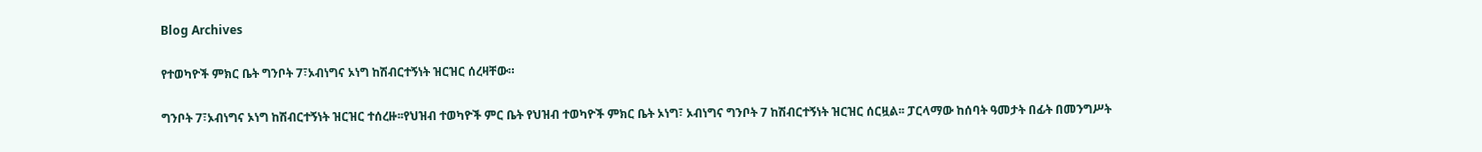Blog Archives

የተወካዮች ምክር ቤት ግንቦት 7፣ኦብነግና ኦነግ ከሽብርተኝነት ዝርዝር ሰረዛቸው።

ግንቦት 7፣ኦብነግና ኦነግ ከሽብርተኝነት ዝርዝር ተሰረዙ፡፡የህዝብ ተወካዮች ምር ቤት የህዝብ ተወካዮች ምክር ቤት ኦነግ፣ ኦብነግና ግንቦት 7 ከሽብርተኝነት ዝርዝር ሰርዟል፡፡ ፓርላማው ከሰባት ዓመታት በፊት በመንግሥት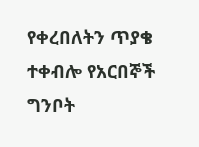የቀረበለትን ጥያቄ ተቀብሎ የአርበኞች ግንቦት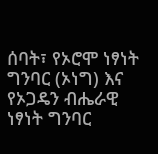ሰባት፣ የኦሮሞ ነፃነት ግንባር (ኦነግ) እና የኦጋዴን ብሔራዊ ነፃነት ግንባር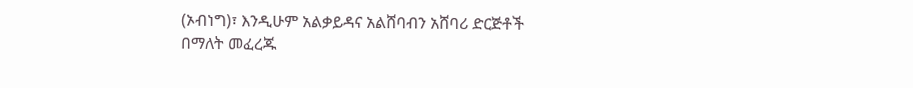(ኦብነግ)፣ እንዲሁም አልቃይዳና አልሸባብን አሸባሪ ድርጅቶች በማለት መፈረጁ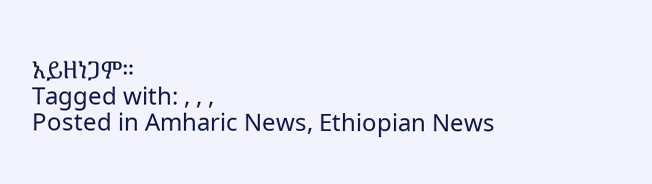አይዘነጋም።
Tagged with: , , ,
Posted in Amharic News, Ethiopian News